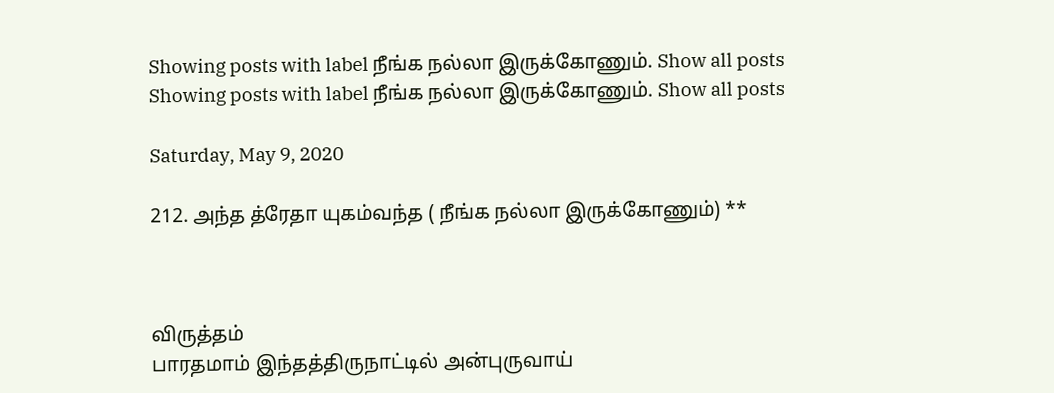Showing posts with label நீங்க நல்லா இருக்கோணும். Show all posts
Showing posts with label நீங்க நல்லா இருக்கோணும். Show all posts

Saturday, May 9, 2020

212. அந்த த்ரேதா யுகம்வந்த ( நீங்க நல்லா இருக்கோணும்) **



விருத்தம்
பாரதமாம் இந்தத்திருநாட்டில் அன்புருவாய்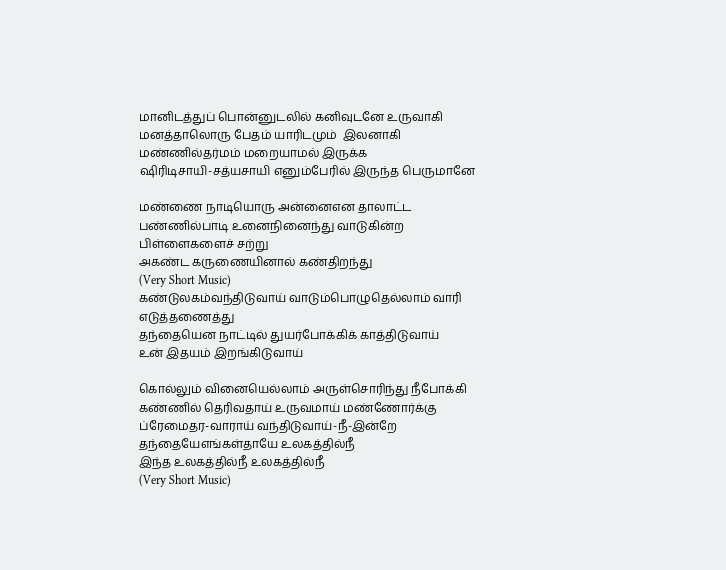மானிடத்துப் பொன்னுடலில் கனிவுடனே உருவாகி
மனத்தாலொரு பேதம் யாரிடமும்  இலனாகி
மண்ணில்தர்மம் மறையாமல் இருக்க
ஷிரிடிசாயி-சத்யசாயி எனும்பேரில் இருந்த பெருமானே

மண்ணை நாடியொரு அன்னைஎன தாலாட்ட
பண்ணில்பாடி உனைநினைந்து வாடுகின்ற பிள்ளைகளைச் சற்று
அகண்ட கருணையினால் கண்திறந்து
(Very Short Music)
கண்டுலகம்வந்திடுவாய் வாடும்பொழுதெல்லாம் வாரி எடுத்தணைத்து
தந்தையென நாட்டில் துயர்போக்கிக் காத்திடுவாய்
உன் இதயம் இறங்கிடுவாய்

கொல்லும் வினையெல்லாம் அருள்சொரிந்து நீபோக்கி
கண்ணில் தெரிவதாய் உருவமாய் மண்ணோர்க்கு
ப்ரேமைதர-வாராய் வந்திடுவாய்-நீ-இன்றே
தந்தையேஎங்கள்தாயே உலகத்தில்நீ
இந்த உலகத்தில்நீ உலகத்தில்நீ
(Very Short Music)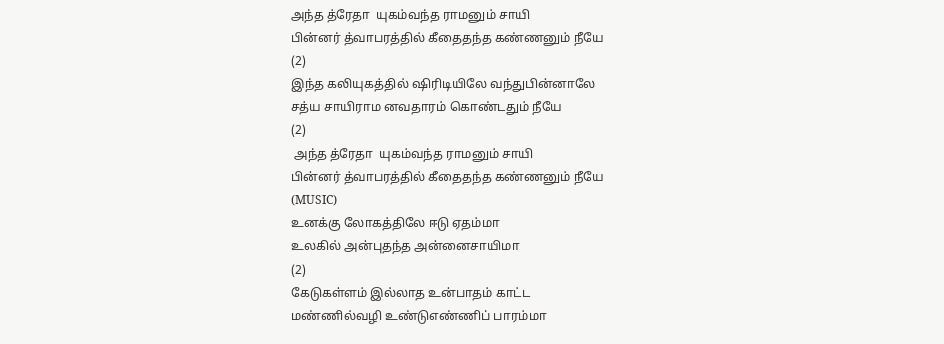அந்த த்ரேதா  யுகம்வந்த ராமனும் சாயி
பின்னர் த்வாபரத்தில் கீதைதந்த கண்ணனும் நீயே
(2)
இந்த கலியுகத்தில் ஷிரிடியிலே வந்துபின்னாலே
சத்ய சாயிராம னவதாரம் கொண்டதும் நீயே
(2)
 அந்த த்ரேதா  யுகம்வந்த ராமனும் சாயி
பின்னர் த்வாபரத்தில் கீதைதந்த கண்ணனும் நீயே
(MUSIC)
உனக்கு லோகத்திலே ஈடு ஏதம்மா
உலகில் அன்புதந்த அன்னைசாயிமா
(2)
கேடுகள்ளம் இல்லாத உன்பாதம் காட்ட
மண்ணில்வழி உண்டுஎண்ணிப் பாரம்மா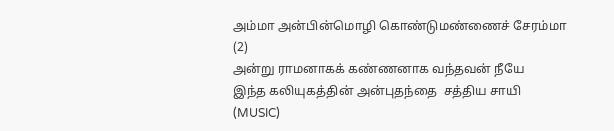அம்மா அன்பின்மொழி கொண்டுமண்ணைச் சேரம்மா (2)
அன்று ராமனாகக் கண்ணனாக வந்தவன் நீயே
இந்த கலியுகத்தின் அன்புதந்தை  சத்திய சாயி
(MUSIC)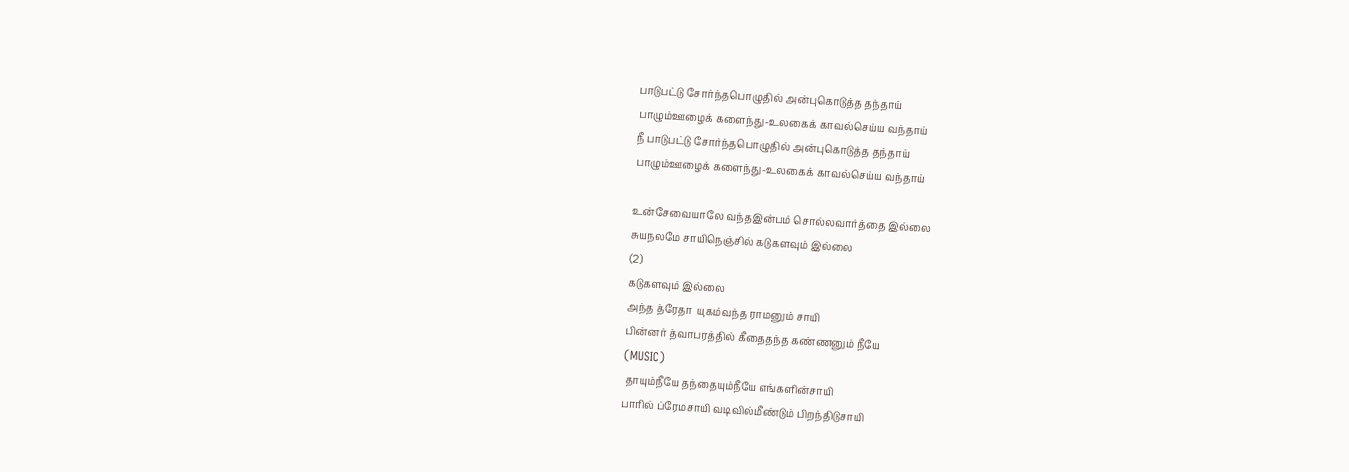பாடுபட்டு சோர்ந்தபொழுதில் அன்புகொடுத்த தந்தாய்
பாழும்ஊழைக் களைந்து-உலகைக் காவல்செய்ய வந்தாய்
நீ பாடுபட்டு சோர்ந்தபொழுதில் அன்புகொடுத்த தந்தாய்
பாழும்ஊழைக் களைந்து-உலகைக் காவல்செய்ய வந்தாய்

உன்சேவையாலே வந்தஇன்பம் சொல்லவார்த்தை இல்லை
சுயநலமே சாயிநெஞ்சில் கடுகளவும் இல்லை
(2)
கடுகளவும் இல்லை
அந்த த்ரேதா  யுகம்வந்த ராமனும் சாயி
பின்னர் த்வாபரத்தில் கீதைதந்த கண்ணனும் நீயே
(MUSIC)
 தாயும்நீயே தந்தையும்நீயே எங்களின்சாயி
பாரில் ப்ரேமசாயி வடிவில்மீண்டும் பிறந்திடுசாயி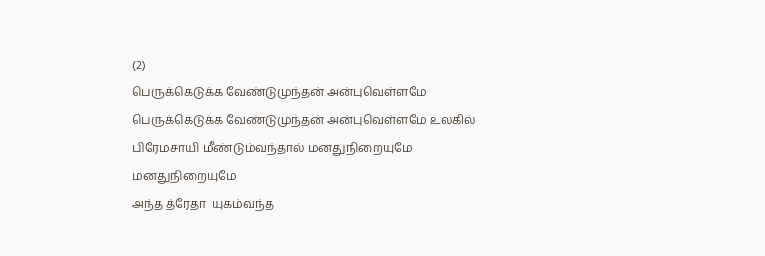(2)
பெருக்கெடுக்க வேண்டுமுந்தன் அன்புவெள்ளமே
பெருக்கெடுக்க வேண்டுமுந்தன் அன்புவெள்ளமே உலகில்
பிரேமசாயி மீண்டும்வந்தால் மனதுநிறையுமே
மனதுநிறையுமே
அந்த த்ரேதா  யுகம்வந்த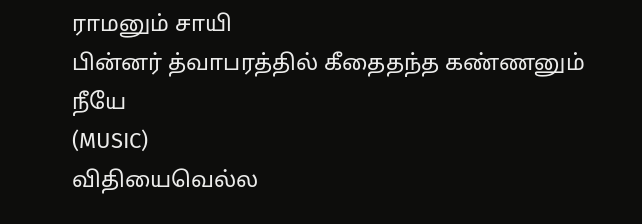ராமனும் சாயி
பின்னர் த்வாபரத்தில் கீதைதந்த கண்ணனும் நீயே
(MUSIC)
விதியைவெல்ல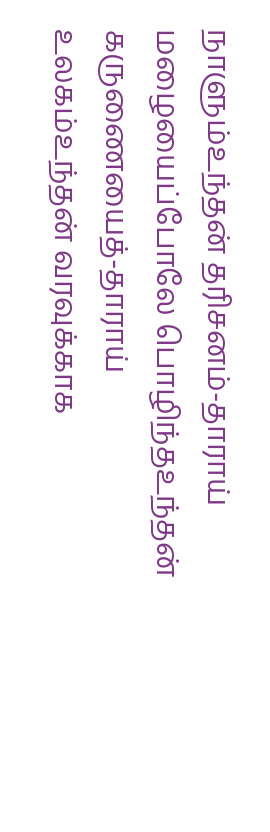நாளும்உந்தன் தரிசனம்-தாராய்
மழையைப்போலே பொழிந்தஉந்தன் கருணையைத்-தாராய்
உலகம்உந்தன் வரவுக்காக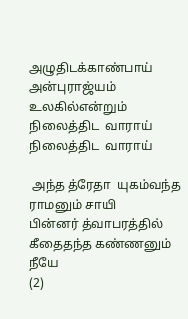அழுதிடக்காண்பாய்
அன்புராஜ்யம் உலகில்என்றும் நிலைத்திட  வாராய்
நிலைத்திட  வாராய்

 அந்த த்ரேதா  யுகம்வந்த ராமனும் சாயி
பின்னர் த்வாபரத்தில் கீதைதந்த கண்ணனும் நீயே
(2)